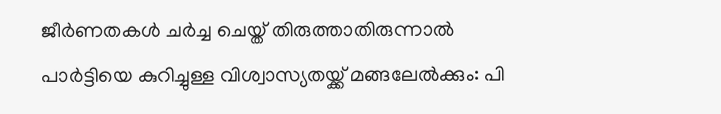ജീര്‍ണതകള്‍ ചര്‍ച്ച ചെയ്ത് തിരുത്താതിരുന്നാല്‍ പാര്‍ട്ടിയെ കുറിച്ചുള്ള വിശ്വാസ്യതയ്ക്ക് മങ്ങലേല്‍ക്കും: പി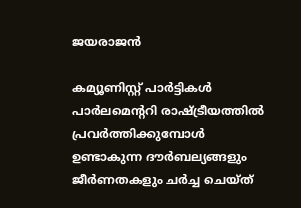ജയരാജൻ

കമ്യൂണിസ്റ്റ് പാര്‍ട്ടികള്‍ പാര്‍ലമെന്ററി രാഷ്ട്രീയത്തില്‍ പ്രവര്‍ത്തിക്കുമ്പോള്‍ ഉണ്ടാകുന്ന ദൗര്‍ബല്യങ്ങളും ജീര്‍ണതകളും ചര്‍ച്ച ചെയ്ത്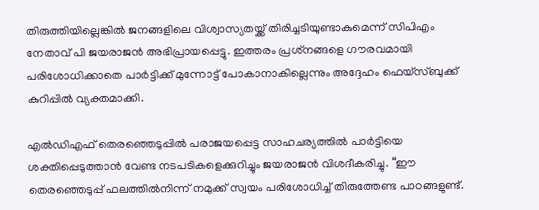തിരുത്തിയില്ലെങ്കില്‍ ജനങ്ങളിലെ വിശ്വാസ്യതയ്ക്ക് തിരിച്ചടിയുണ്ടാകുമെന്ന് സിപിഎം നേതാവ് പി ജയരാജന്‍ അഭിപ്രായപ്പെട്ടു. ഇത്തരം പ്രശ്‌നങ്ങളെ ഗൗരവമായി പരിശോധിക്കാതെ പാര്‍ട്ടിക്ക് മുന്നോട്ട് പോകാനാകില്ലെന്നും അദ്ദേഹം ഫെയ്‌സ്ബുക്ക് കുറിപ്പില്‍ വ്യക്തമാക്കി.

എല്‍ഡിഎഫ് തെരഞ്ഞെടുപ്പില്‍ പരാജയപ്പെട്ട സാഹചര്യത്തില്‍ പാര്‍ട്ടിയെ ശക്തിപ്പെടുത്താന്‍ വേണ്ട നടപടികളെക്കുറിച്ചും ജയരാജന്‍ വിശദീകരിച്ചു. “ഈ തെരഞ്ഞെടുപ്പ് ഫലത്തില്‍നിന്ന് നമുക്ക് സ്വയം പരിശോധിച്ച് തിരുത്തേണ്ട പാഠങ്ങളുണ്ട്.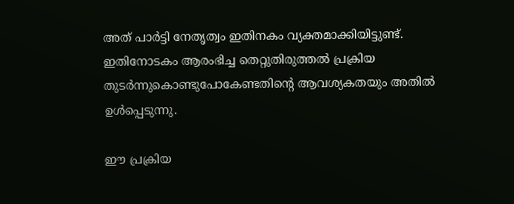അത് പാര്‍ട്ടി നേതൃത്വം ഇതിനകം വ്യക്തമാക്കിയിട്ടുണ്ട്. ഇതിനോടകം ആരംഭിച്ച തെറ്റുതിരുത്തല്‍ പ്രക്രിയ തുടര്‍ന്നുകൊണ്ടുപോകേണ്ടതിന്റെ ആവശ്യകതയും അതില്‍ ഉള്‍പ്പെടുന്നു.

ഈ പ്രക്രിയ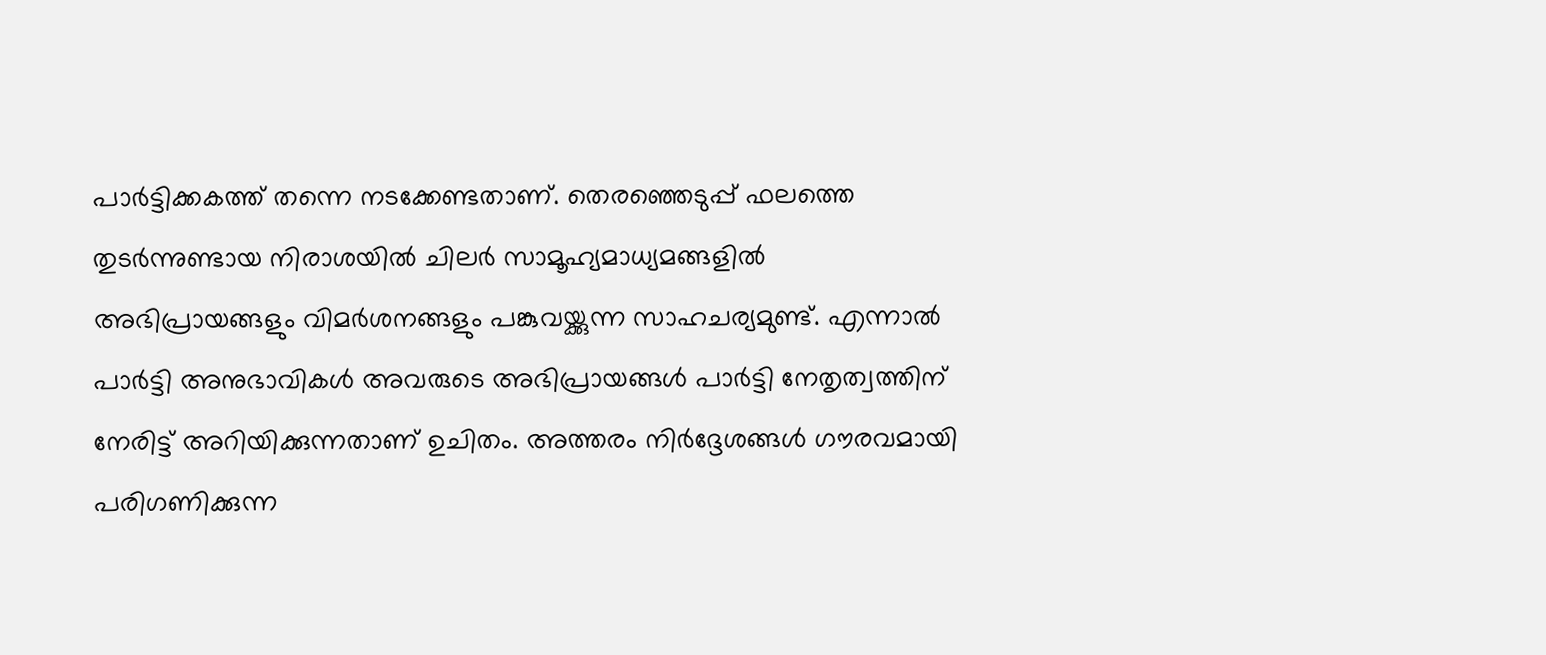പാര്‍ട്ടിക്കകത്ത് തന്നെ നടക്കേണ്ടതാണ്. തെരഞ്ഞെടുപ്പ് ഫലത്തെ തുടര്‍ന്നുണ്ടായ നിരാശയില്‍ ചിലര്‍ സാമൂഹ്യമാധ്യമങ്ങളില്‍ അഭിപ്രായങ്ങളും വിമര്‍ശനങ്ങളും പങ്കുവയ്ക്കുന്ന സാഹചര്യമുണ്ട്. എന്നാല്‍ പാര്‍ട്ടി അനുഭാവികള്‍ അവരുടെ അഭിപ്രായങ്ങള്‍ പാര്‍ട്ടി നേതൃത്വത്തിന് നേരിട്ട് അറിയിക്കുന്നതാണ് ഉചിതം. അത്തരം നിര്‍ദ്ദേശങ്ങള്‍ ഗൗരവമായി പരിഗണിക്കുന്ന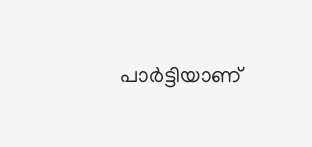പാര്‍ട്ടിയാണ്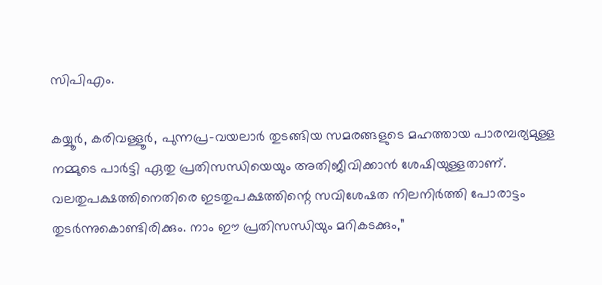സിപിഎം.

കയ്യൂര്‍, കരിവള്ളൂര്‍, പുന്നപ്ര-വയലാര്‍ തുടങ്ങിയ സമരങ്ങളുടെ മഹത്തായ പാരമ്പര്യമുള്ള നമ്മുടെ പാര്‍ട്ടി ഏതു പ്രതിസന്ധിയെയും അതിജീവിക്കാന്‍ ശേഷിയുള്ളതാണ്. വലതുപക്ഷത്തിനെതിരെ ഇടതുപക്ഷത്തിന്റെ സവിശേഷത നിലനിര്‍ത്തി പോരാട്ടം തുടര്‍ന്നുകൊണ്ടിരിക്കും. നാം ഈ പ്രതിസന്ധിയും മറികടക്കും,”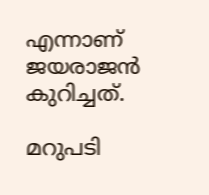എന്നാണ് ജയരാജന്‍ കുറിച്ചത്.

മറുപടി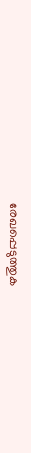രേഖപ്പെടുത്തുക